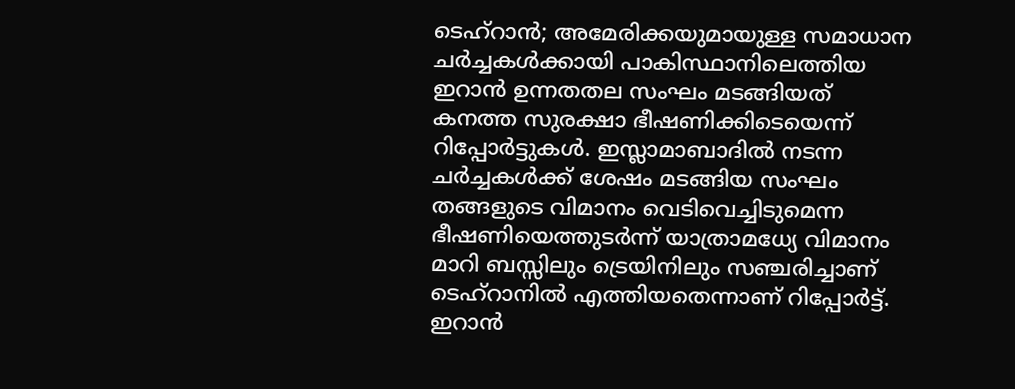ടെഹ്റാൻ; അമേരിക്കയുമായുള്ള സമാധാന ചർച്ചകൾക്കായി പാകിസ്ഥാനിലെത്തിയ ഇറാൻ ഉന്നതതല സംഘം മടങ്ങിയത് കനത്ത സുരക്ഷാ ഭീഷണിക്കിടെയെന്ന് റിപ്പോർട്ടുകൾ. ഇസ്ലാമാബാദിൽ നടന്ന ചർച്ചകൾക്ക് ശേഷം മടങ്ങിയ സംഘം തങ്ങളുടെ വിമാനം വെടിവെച്ചിടുമെന്ന ഭീഷണിയെത്തുടർന്ന് യാത്രാമധ്യേ വിമാനം മാറി ബസ്സിലും ട്രെയിനിലും സഞ്ചരിച്ചാണ് ടെഹ്റാനിൽ എത്തിയതെന്നാണ് റിപ്പോർട്ട്.
ഇറാൻ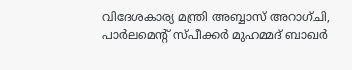വിദേശകാര്യ മന്ത്രി അബ്ബാസ് അറാഗ്ചി, പാർലമെന്റ് സ്പീക്കർ മുഹമ്മദ് ബാഖർ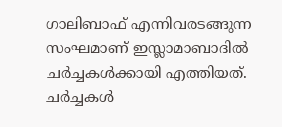ഗാലിബാഫ് എന്നിവരടങ്ങുന്ന സംഘമാണ് ഇസ്ലാമാബാദിൽ ചർച്ചകൾക്കായി എത്തിയത്. ചർച്ചകൾ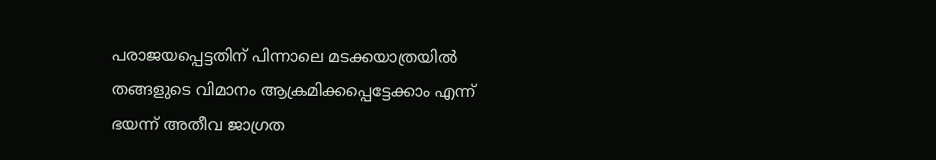പരാജയപ്പെട്ടതിന് പിന്നാലെ മടക്കയാത്രയിൽ തങ്ങളുടെ വിമാനം ആക്രമിക്കപ്പെട്ടേക്കാം എന്ന് ഭയന്ന് അതീവ ജാഗ്രത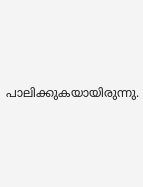പാലിക്കുകയായിരുന്നു.